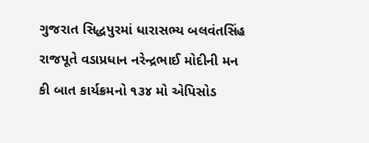ગુજરાત સિદ્ધપુરમાં ધારાસભ્ય બલવંતસિંહ રાજપૂતે વડાપ્રધાન નરેન્દ્રભાઈ મોદીની મન કી બાત કાર્યક્રમનો ૧૩૪ મો એપિસોડ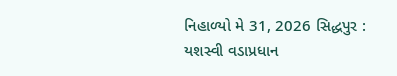નિહાળ્યો મે 31, 2026 સિદ્ધપુર : યશસ્વી વડાપ્રધાન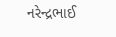નરેન્દ્રભાઈ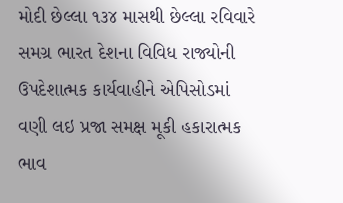મોદી છેલ્લા ૧૩૪ માસથી છેલ્લા રવિવારે સમગ્ર ભારત દેશના વિવિધ રાજ્યોની ઉપદેશાત્મક કાર્યવાહીને એપિસોડમાં વણી લઇ પ્રજા સમક્ષ મૂકી હકારાત્મક ભાવ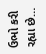ઉભો કરી રહ્યા છે…